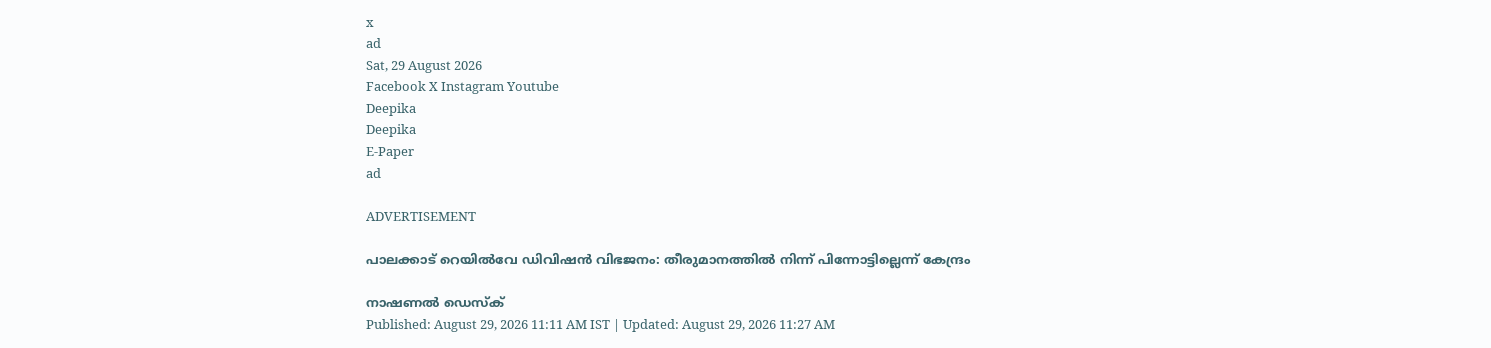x
ad
Sat, 29 August 2026
Facebook X Instagram Youtube
Deepika
Deepika
E-Paper
ad

ADVERTISEMENT

പാലക്കാട് റെയിൽവേ ഡിവിഷൻ വിഭജനം: തീരുമാനത്തിൽ നിന്ന് പിന്നോട്ടില്ലെന്ന് കേന്ദ്രം

നാഷണൽ ഡെസ്ക്
Published: August 29, 2026 11:11 AM IST | Updated: August 29, 2026 11:27 AM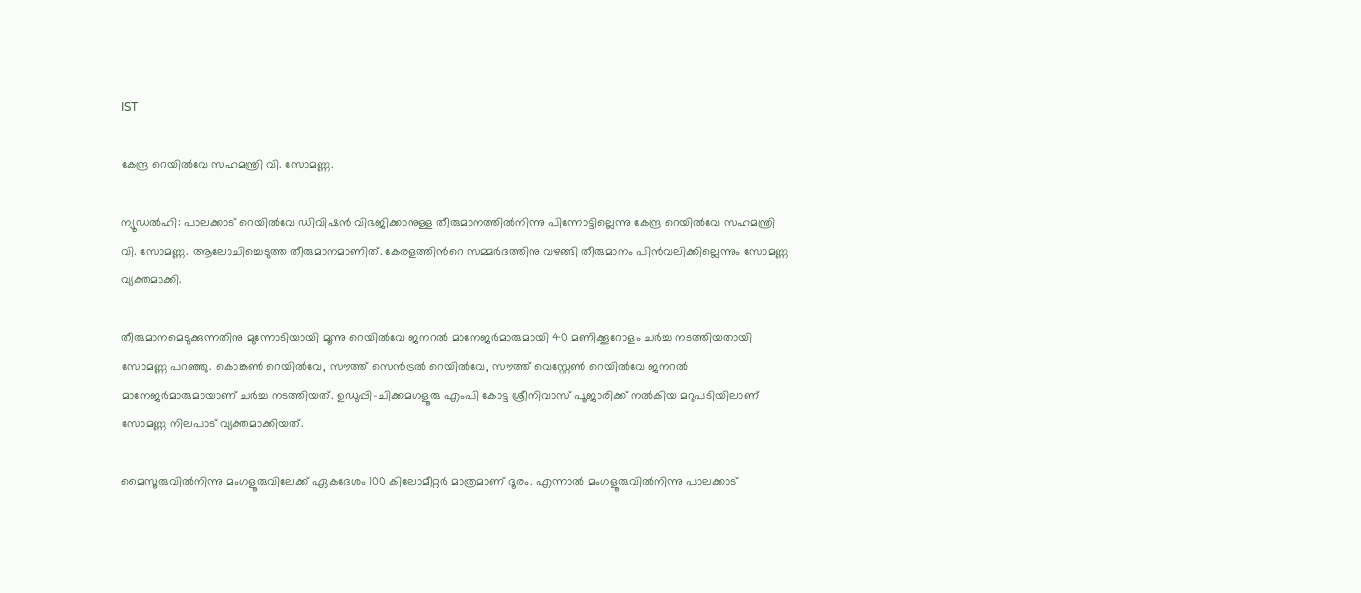IST

കേന്ദ്ര റെയിൽവേ സഹമന്ത്രി വി. സോമണ്ണ.

ന്യൂഡൽഹി: പാലക്കാട് റെയിൽവേ ഡിവിഷൻ വിഭജിക്കാനുള്ള തീരുമാനത്തിൽനിന്നു പിന്നോട്ടില്ലെന്നു കേന്ദ്ര റെയിൽവേ സഹമന്ത്രി വി. സോമണ്ണ. ആലോചിച്ചെടുത്ത തീരുമാനമാണിത്. കേരളത്തിന്‍റെ സമ്മർദത്തിനു വഴങ്ങി തീരുമാനം പിൻവലിക്കില്ലെന്നും സോമണ്ണ വ്യക്തമാക്കി.

തീരുമാനമെടുക്കുന്നതിനു മുന്നോടിയായി മൂന്നു റെയിൽവേ ജനറൽ മാനേജർമാരുമായി 40 മണിക്കൂറോളം ചർച്ച നടത്തിയതായി സോമണ്ണ പറഞ്ഞു. കൊങ്കൺ റെയിൽവേ, സൗത്ത് സെൻട്രൽ റെയിൽവേ, സൗത്ത് വെസ്റ്റേൺ റെയിൽവേ ജനറൽ മാനേജർമാരുമായാണ് ചർച്ച നടത്തിയത്. ഉഡുപ്പി-ചിക്കമഗളൂരു എംപി കോട്ട ശ്രീനിവാസ് പൂജാരിക്ക് നൽകിയ മറുപടിയിലാണ് സോമണ്ണ നിലപാട് വ്യക്തമാക്കിയത്.

മൈസൂരുവിൽനിന്നു മംഗളൂരുവിലേക്ക് ഏകദേശം 100 കിലോമീറ്റർ മാത്രമാണ് ദൂരം. എന്നാൽ മംഗളൂരുവിൽനിന്നു പാലക്കാട്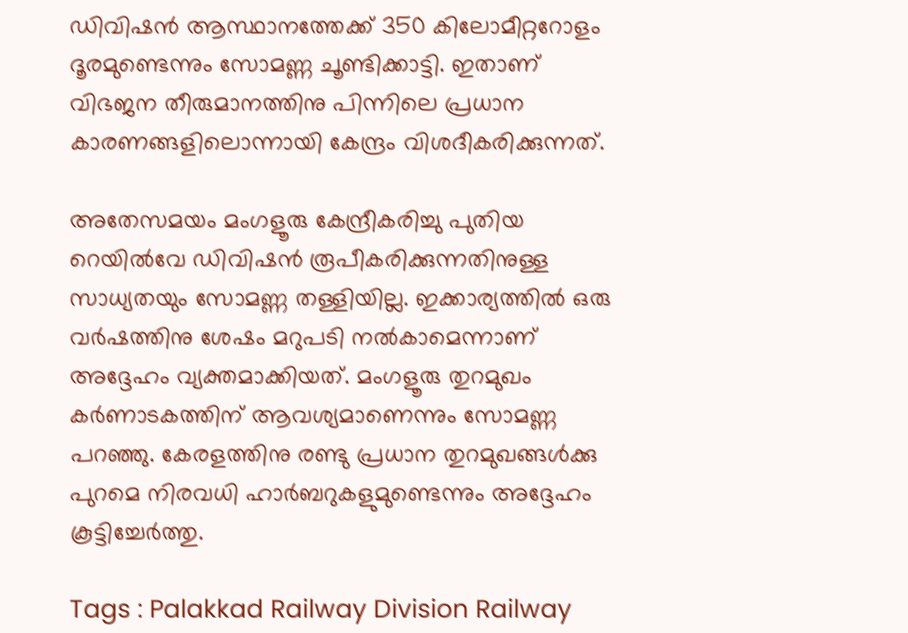ഡിവിഷൻ ആസ്ഥാനത്തേക്ക് 350 കിലോമീറ്ററോളം ദൂരമുണ്ടെന്നും സോമണ്ണ ചൂണ്ടിക്കാട്ടി. ഇതാണ് വിഭജന തീരുമാനത്തിനു പിന്നിലെ പ്രധാന കാരണങ്ങളിലൊന്നായി കേന്ദ്രം വിശദീകരിക്കുന്നത്.

അതേസമയം മംഗളൂരു കേന്ദ്രീകരിച്ചു പുതിയ റെയിൽവേ ഡിവിഷൻ രൂപീകരിക്കുന്നതിനുള്ള സാധ്യതയും സോമണ്ണ തള്ളിയില്ല. ഇക്കാര്യത്തിൽ ഒരു വർഷത്തിനു ശേഷം മറുപടി നൽകാമെന്നാണ് അദ്ദേഹം വ്യക്തമാക്കിയത്. മംഗളൂരു തുറമുഖം കർണാടകത്തിന് ആവശ്യമാണെന്നും സോമണ്ണ പറഞ്ഞു. കേരളത്തിനു രണ്ടു പ്രധാന തുറമുഖങ്ങൾക്കു പുറമെ നിരവധി ഹാർബറുകളുമുണ്ടെന്നും അദ്ദേഹം കൂട്ടിച്ചേർത്തു.

Tags : Palakkad Railway Division Railway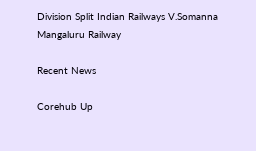Division Split Indian Railways V.Somanna Mangaluru Railway

Recent News

Corehub Up